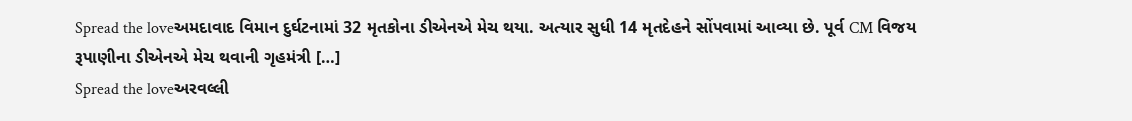Spread the loveઅમદાવાદ વિમાન દુર્ઘટનામાં 32 મૃતકોના ડીએનએ મેચ થયા. અત્યાર સુધી 14 મૃતદેહને સોંપવામાં આવ્યા છે. પૂર્વ CM વિજય રૂપાણીના ડીએનએ મેચ થવાની ગૃહમંત્રી […]
Spread the loveઅરવલ્લી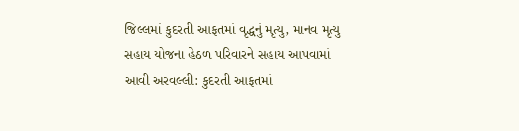જિલ્લમાં કુદરતી આફતમાં વૃદ્ધનું મૃત્યુ, માનવ મૃત્યુ સહાય યોજના હેઠળ પરિવારને સહાય આપવામાં આવી અરવલ્લી: કુદરતી આફતમાં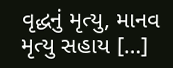વૃદ્ધનું મૃત્યુ, માનવ મૃત્યુ સહાય […]